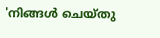'നിങ്ങള്‍ ചെയ്തു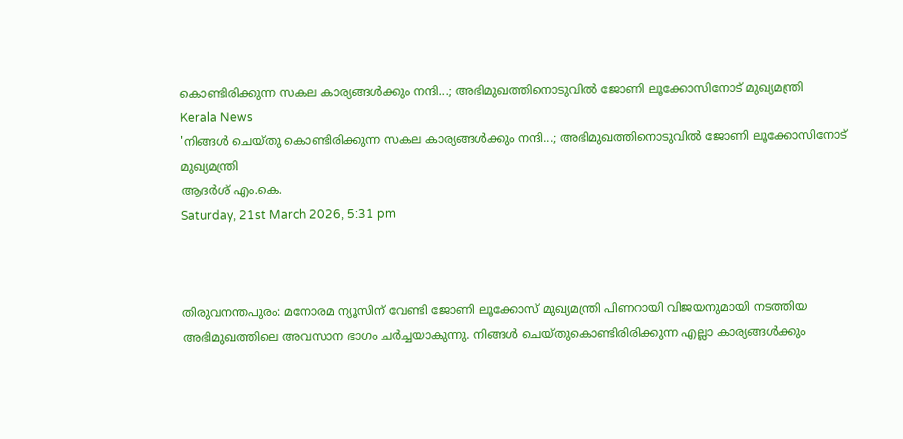കൊണ്ടിരിക്കുന്ന സകല കാര്യങ്ങള്‍ക്കും നന്ദി...; അഭിമുഖത്തിനൊടുവില്‍ ജോണി ലൂക്കോസിനോട് മുഖ്യമന്ത്രി
Kerala News
'നിങ്ങള്‍ ചെയ്തു കൊണ്ടിരിക്കുന്ന സകല കാര്യങ്ങള്‍ക്കും നന്ദി...; അഭിമുഖത്തിനൊടുവില്‍ ജോണി ലൂക്കോസിനോട് മുഖ്യമന്ത്രി
ആദര്‍ശ് എം.കെ.
Saturday, 21st March 2026, 5:31 pm



തിരുവനന്തപുരം: മനോരമ ന്യൂസിന് വേണ്ടി ജോണി ലൂക്കോസ് മുഖ്യമന്ത്രി പിണറായി വിജയനുമായി നടത്തിയ അഭിമുഖത്തിലെ അവസാന ഭാഗം ചര്‍ച്ചയാകുന്നു. നിങ്ങള്‍ ചെയ്തുകൊണ്ടിരിരിക്കുന്ന എല്ലാ കാര്യങ്ങള്‍ക്കും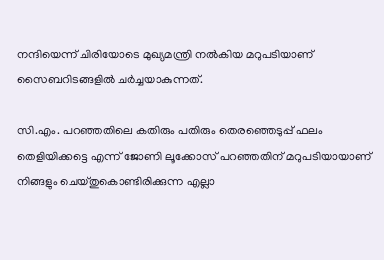നന്ദിയെന്ന് ചിരിയോടെ മുഖ്യമന്ത്രി നല്‍കിയ മറുപടിയാണ് സൈബറിടങ്ങളില്‍ ചര്‍ച്ചയാകുന്നത്.

സി.എം. പറഞ്ഞതിലെ കതിരും പതിരും തെരഞ്ഞെടുപ്പ് ഫലം തെളിയിക്കട്ടെ എന്ന് ജോണി ലൂക്കോസ് പറഞ്ഞതിന് മറുപടിയായാണ് നിങ്ങളും ചെയ്തുകൊണ്ടിരിക്കുന്ന എല്ലാ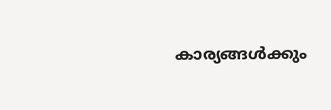കാര്യങ്ങള്‍ക്കും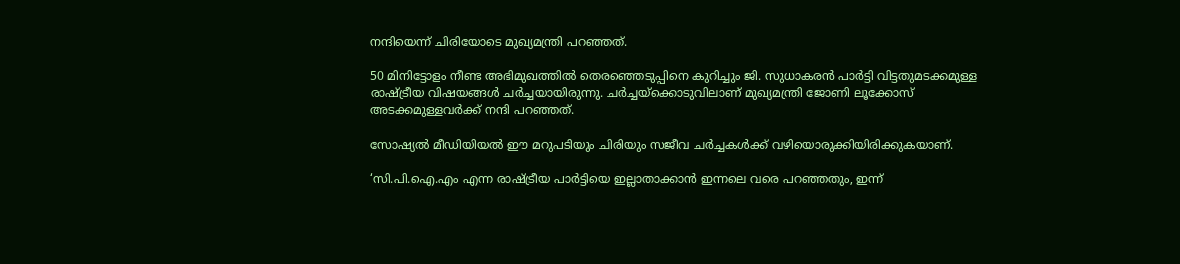നന്ദിയെന്ന് ചിരിയോടെ മുഖ്യമന്ത്രി പറഞ്ഞത്.

50 മിനിട്ടോളം നീണ്ട അഭിമുഖത്തില്‍ തെരഞ്ഞെടുപ്പിനെ കുറിച്ചും ജി. സുധാകരന്‍ പാര്‍ട്ടി വിട്ടതുമടക്കമുള്ള രാഷ്ട്രീയ വിഷയങ്ങള്‍ ചര്‍ച്ചയായിരുന്നു. ചര്‍ച്ചയ്‌ക്കൊടുവിലാണ് മുഖ്യമന്ത്രി ജോണി ലൂക്കോസ് അടക്കമുള്ളവര്‍ക്ക് നന്ദി പറഞ്ഞത്.

സോഷ്യല്‍ മീഡിയിയല്‍ ഈ മറുപടിയും ചിരിയും സജീവ ചര്‍ച്ചകള്‍ക്ക് വഴിയൊരുക്കിയിരിക്കുകയാണ്.

‘സി.പി.ഐ.എം എന്ന രാഷ്ട്രീയ പാര്‍ട്ടിയെ ഇല്ലാതാക്കാന്‍ ഇന്നലെ വരെ പറഞ്ഞതും, ഇന്ന്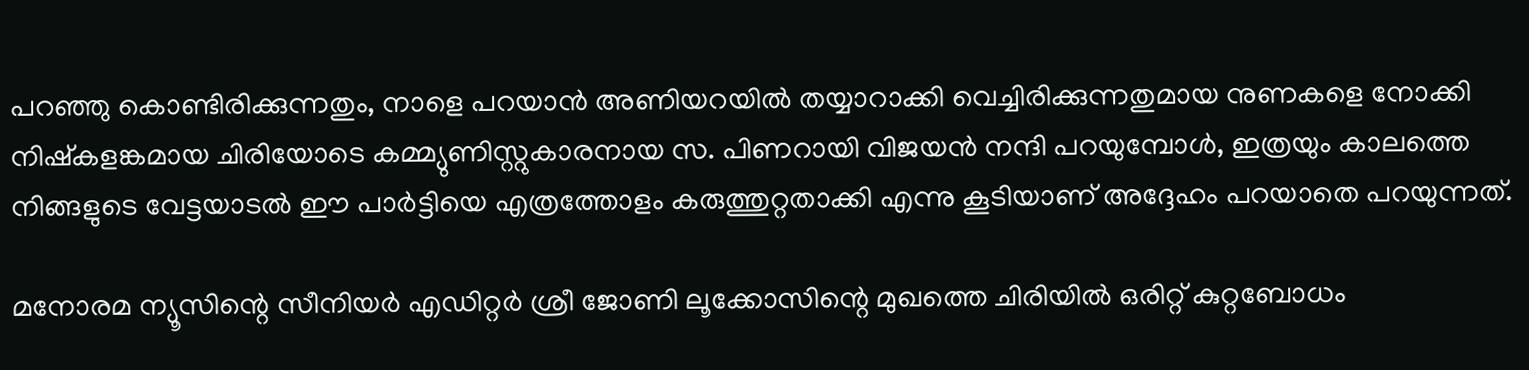പറഞ്ഞു കൊണ്ടിരിക്കുന്നതും, നാളെ പറയാന്‍ അണിയറയില്‍ തയ്യാറാക്കി വെച്ചിരിക്കുന്നതുമായ നുണകളെ നോക്കി നിഷ്‌കളങ്കമായ ചിരിയോടെ കമ്മ്യുണിസ്റ്റുകാരനായ സ. പിണറായി വിജയന്‍ നന്ദി പറയുമ്പോള്‍, ഇത്രയും കാലത്തെ നിങ്ങളുടെ വേട്ടയാടല്‍ ഈ പാര്‍ട്ടിയെ എത്രത്തോളം കരുത്തുറ്റതാക്കി എന്നു കൂടിയാണ് അദ്ദേഹം പറയാതെ പറയുന്നത്.

മനോരമ ന്യൂസിന്റെ സീനിയര്‍ എഡിറ്റര്‍ ശ്രീ ജോണി ലൂക്കോസിന്റെ മുഖത്തെ ചിരിയില്‍ ഒരിറ്റ് കുറ്റബോധം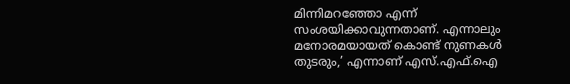മിന്നിമറഞ്ഞോ എന്ന് സംശയിക്കാവുന്നതാണ്. എന്നാലും മനോരമയായത് കൊണ്ട് നുണകള്‍ തുടരും,’ എന്നാണ് എസ്.എഫ്.ഐ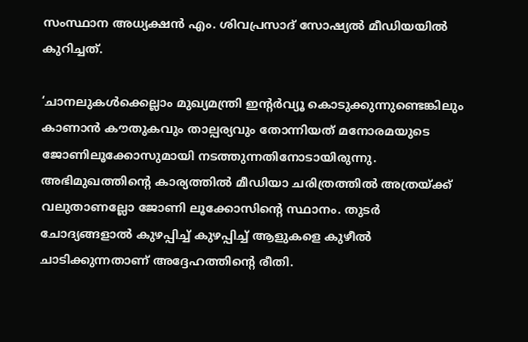സംസ്ഥാന അധ്യക്ഷന്‍ എം. ശിവപ്രസാദ് സോഷ്യല്‍ മീഡിയയില്‍ കുറിച്ചത്.

‘ചാനലുകള്‍ക്കെല്ലാം മുഖ്യമന്ത്രി ഇന്റര്‍വ്യൂ കൊടുക്കുന്നുണ്ടെങ്കിലും കാണാന്‍ കൗതുകവും താല്പര്യവും തോന്നിയത് മനോരമയുടെ ജോണിലൂക്കോസുമായി നടത്തുന്നതിനോടായിരുന്നു. അഭിമുഖത്തിന്റെ കാര്യത്തില്‍ മീഡിയാ ചരിത്രത്തില്‍ അത്രയ്ക്ക് വലുതാണല്ലോ ജോണി ലൂക്കോസിന്റെ സ്ഥാനം. തുടര്‍ ചോദ്യങ്ങളാല്‍ കുഴപ്പിച്ച് കുഴപ്പിച്ച് ആളുകളെ കുഴീല്‍ ചാടിക്കുന്നതാണ് അദ്ദേഹത്തിന്റെ രീതി.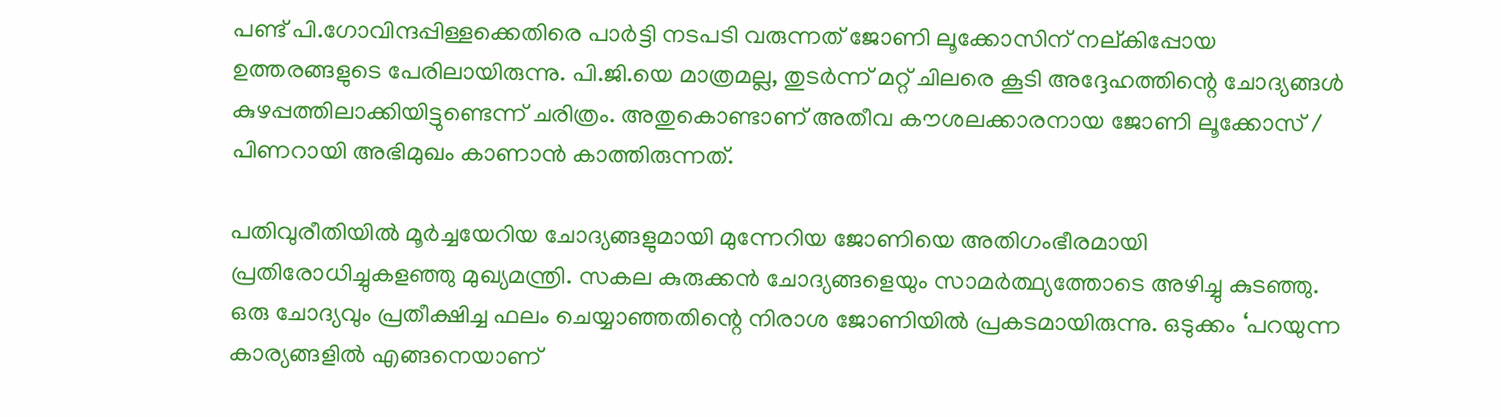പണ്ട് പി.ഗോവിന്ദപ്പിള്ളക്കെതിരെ പാര്‍ട്ടി നടപടി വരുന്നത് ജോണി ലൂക്കോസിന് നല്കിപ്പോയ ഉത്തരങ്ങളുടെ പേരിലായിരുന്നു. പി.ജി.യെ മാത്രമല്ല, തുടര്‍ന്ന് മറ്റ് ചിലരെ കൂടി അദ്ദേഹത്തിന്റെ ചോദ്യങ്ങള്‍ കുഴപ്പത്തിലാക്കിയിട്ടുണ്ടെന്ന് ചരിത്രം. അതുകൊണ്ടാണ് അതീവ കൗശലക്കാരനായ ജോണി ലൂക്കോസ് / പിണറായി അഭിമുഖം കാണാന്‍ കാത്തിരുന്നത്.

പതിവുരീതിയില്‍ മൂര്‍ച്ചയേറിയ ചോദ്യങ്ങളുമായി മുന്നേറിയ ജോണിയെ അതിഗംഭീരമായി പ്രതിരോധിച്ചുകളഞ്ഞു മുഖ്യമന്ത്രി. സകല കുരുക്കന്‍ ചോദ്യങ്ങളെയും സാമര്‍ത്ഥ്യത്തോടെ അഴിച്ചു കുടഞ്ഞു. ഒരു ചോദ്യവും പ്രതീക്ഷിച്ച ഫലം ചെയ്യാഞ്ഞതിന്റെ നിരാശ ജോണിയില്‍ പ്രകടമായിരുന്നു. ഒടുക്കം ‘പറയുന്ന കാര്യങ്ങളില്‍ എങ്ങനെയാണ്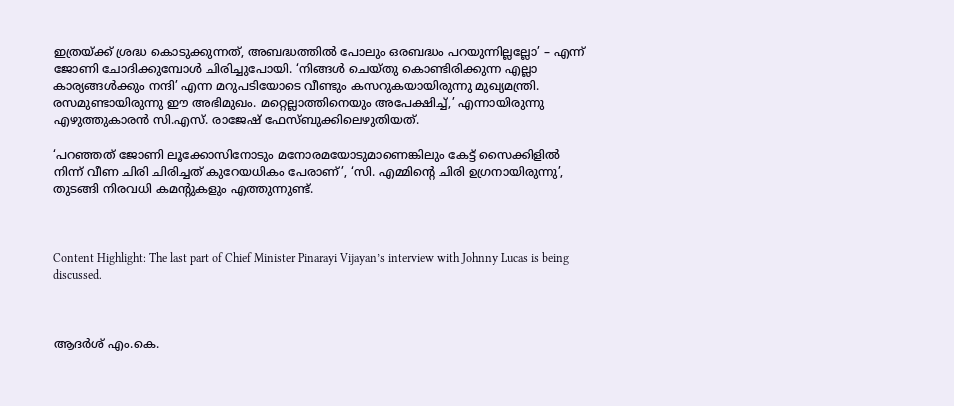ഇത്രയ്ക്ക് ശ്രദ്ധ കൊടുക്കുന്നത്, അബദ്ധത്തില്‍ പോലും ഒരബദ്ധം പറയുന്നില്ലല്ലോ’ – എന്ന് ജോണി ചോദിക്കുമ്പോള്‍ ചിരിച്ചുപോയി. ‘നിങ്ങള്‍ ചെയ്തു കൊണ്ടിരിക്കുന്ന എല്ലാ കാര്യങ്ങള്‍ക്കും നന്ദി’ എന്ന മറുപടിയോടെ വീണ്ടും കസറുകയായിരുന്നു മുഖ്യമന്ത്രി. രസമുണ്ടായിരുന്നു ഈ അഭിമുഖം. മറ്റെല്ലാത്തിനെയും അപേക്ഷിച്ച്,’ എന്നായിരുന്നു എഴുത്തുകാരന്‍ സി.എസ്. രാജേഷ് ഫേസ്ബുക്കിലെഴുതിയത്.

‘പറഞ്ഞത് ജോണി ലൂക്കോസിനോടും മനോരമയോടുമാണെങ്കിലും കേട്ട് സൈക്കിളില്‍ നിന്ന് വീണ ചിരി ചിരിച്ചത് കുറേയധികം പേരാണ്’, ‘സി. എമ്മിന്റെ ചിരി ഉഗ്രനായിരുന്നു’, തുടങ്ങി നിരവധി കമന്റുകളും എത്തുന്നുണ്ട്.



Content Highlight: The last part of Chief Minister Pinarayi Vijayan’s interview with Johnny Lucas is being discussed.



ആദര്‍ശ് എം.കെ.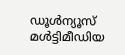ഡൂള്‍ന്യൂസ് മള്‍ട്ടിമീഡിയ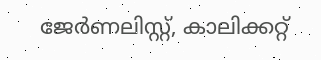ജേര്‍ണലിസ്റ്റ്, കാലിക്കറ്റ്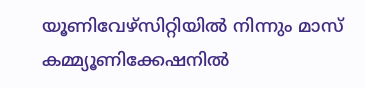യൂണിവേഴ്സിറ്റിയില്‍ നിന്നും മാസ് കമ്മ്യൂണിക്കേഷനില്‍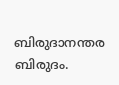ബിരുദാനന്തര ബിരുദം.